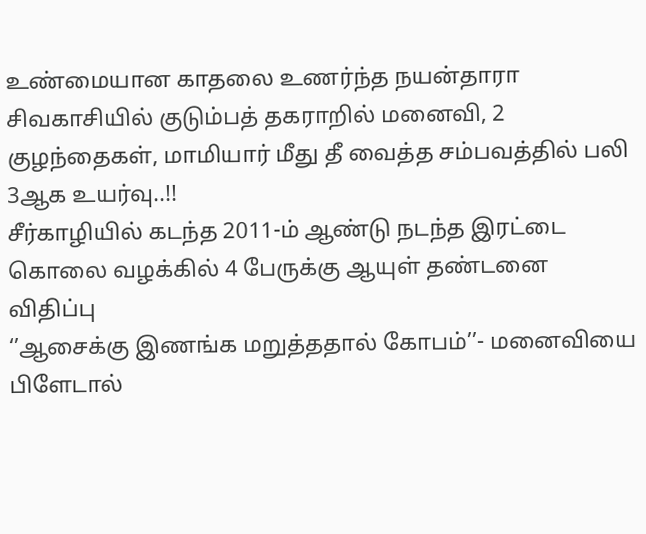உண்மையான காதலை உணர்ந்த நயன்தாரா
சிவகாசியில் குடும்பத் தகராறில் மனைவி, 2 குழந்தைகள், மாமியார் மீது தீ வைத்த சம்பவத்தில் பலி 3ஆக உயர்வு..!!
சீர்காழியில் கடந்த 2011-ம் ஆண்டு நடந்த இரட்டை கொலை வழக்கில் 4 பேருக்கு ஆயுள் தண்டனை விதிப்பு
‘’ஆசைக்கு இணங்க மறுத்ததால் கோபம்’’- மனைவியை பிளேடால்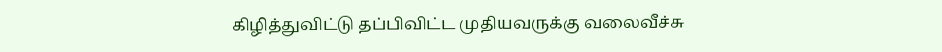கிழித்துவிட்டு தப்பிவிட்ட முதியவருக்கு வலைவீச்சு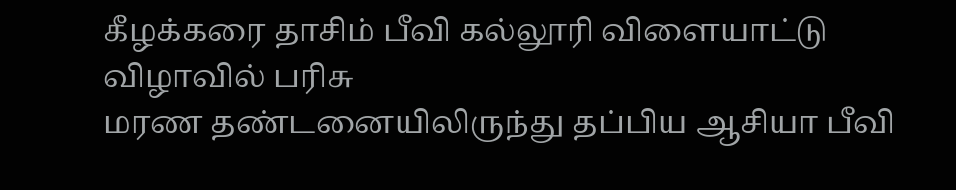கீழக்கரை தாசிம் பீவி கல்லூரி விளையாட்டு விழாவில் பரிசு
மரண தண்டனையிலிருந்து தப்பிய ஆசியா பீவி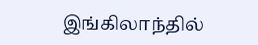இங்கிலாந்தில்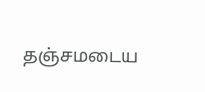தஞ்சமடைய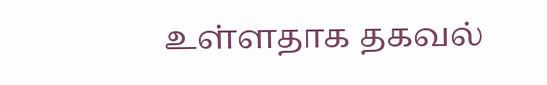உள்ளதாக தகவல்